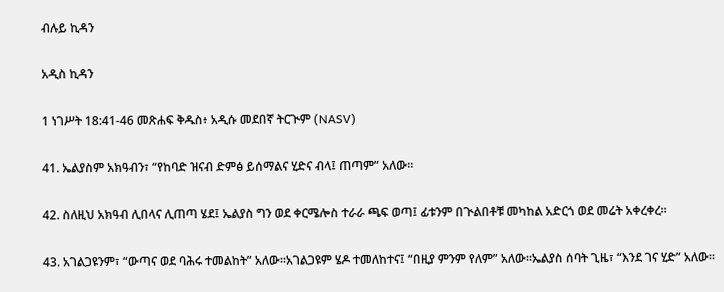ብሉይ ኪዳን

አዲስ ኪዳን

1 ነገሥት 18:41-46 መጽሐፍ ቅዱስ፥ አዲሱ መደበኛ ትርጒም (NASV)

41. ኤልያስም አክዓብን፣ “የከባድ ዝናብ ድምፅ ይሰማልና ሂድና ብላ፤ ጠጣም” አለው።

42. ስለዚህ አክዓብ ሊበላና ሊጠጣ ሄደ፤ ኤልያስ ግን ወደ ቀርሜሎስ ተራራ ጫፍ ወጣ፤ ፊቱንም በጒልበቶቹ መካከል አድርጎ ወደ መሬት አቀረቀረ።

43. አገልጋዩንም፣ “ውጣና ወደ ባሕሩ ተመልከት” አለው።አገልጋዩም ሄዶ ተመለከተና፤ “በዚያ ምንም የለም” አለው።ኤልያስ ሰባት ጊዜ፣ “እንደ ገና ሂድ” አለው።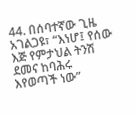44. በሰባተኛው ጊዜ አገልጋዩ፣ “እነሆ፤ የሰው እጅ የምታህል ትንሽ ደመና ከባሕሩ እየወጣች ነው”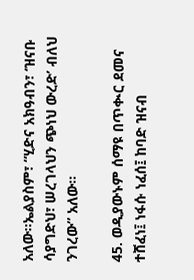አለው።ኤልያስም፣ “ሂድና አክዓብን፣ ‘ዝናቡ ሳያግድህ፣ ሠረገላህን ጭነህ ውረድ’ ብለህ ንገረው” አለው።

45. ወዲያውኑም ሰማዩ በጥቊር ደመና ተሸፈነ፤ ነፋሱ ነፈሰ፤ ከባድ ዝናብ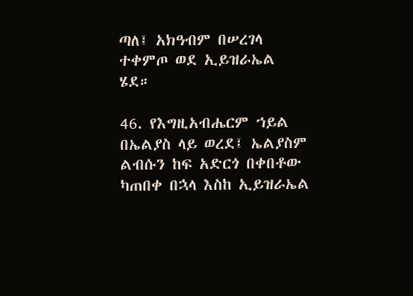ጣለ፤ አክዓብም በሠረገላ ተቀምጦ ወደ ኢይዝራኤል ሄደ።

46. የእግዚአብሔርም ኀይል በኤልያስ ላይ ወረደ፤ ኤልያስም ልብሱን ከፍ አድርጎ በቀበቶው ካጠበቀ በኋላ እስከ ኢይዝራኤል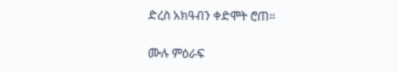ድረስ አክዓብን ቀድሞት ሮጠ።

ሙሉ ምዕራፍ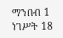ማንበብ 1 ነገሥት 18